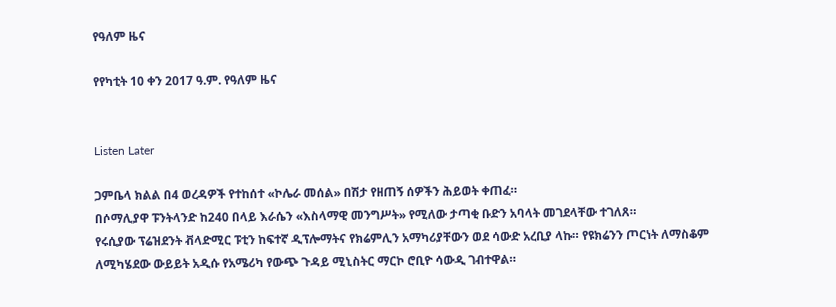የዓለም ዜና

የየካቲት 10 ቀን 2017 ዓ.ም. የዓለም ዜና


Listen Later

ጋምቤላ ክልል በ4 ወረዳዎች የተከሰተ «ኮሌራ መሰል» በሽታ የዘጠኝ ሰዎችን ሕይወት ቀጠፈ።
በሶማሊያዋ ፑንትላንድ ከ240 በላይ እራሴን «እስላማዊ መንግሥት» የሚለው ታጣቂ ቡድን አባላት መገደላቸው ተገለጸ።
የሩሲያው ፕሬዝደንት ቭላድሚር ፑቲን ከፍተኛ ዲፕሎማትና የክሬምሊን አማካሪያቸውን ወደ ሳውድ አረቢያ ላኩ። የዩክሬንን ጦርነት ለማስቆም ለሚካሄደው ውይይት አዲሱ የአሜሪካ የውጭ ጉዳይ ሚኒስትር ማርኮ ሮቢዮ ሳውዲ ገብተዋል።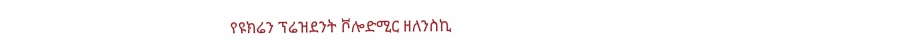የዩክሬን ፕሬዝደንት ቮሎድሚር ዘለንስኪ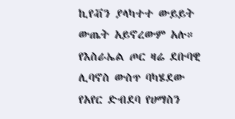ኪየቭን ያላካተተ ውይይት ውጤት አይኖረውም አሉ።
የእስራኤል ጦር ዛሬ ደቡባዊ ሊባኖስ ውስጥ ባካሄደው የአየር ድብደባ የሀማስን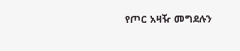የጦር አዛዥ መግደሉን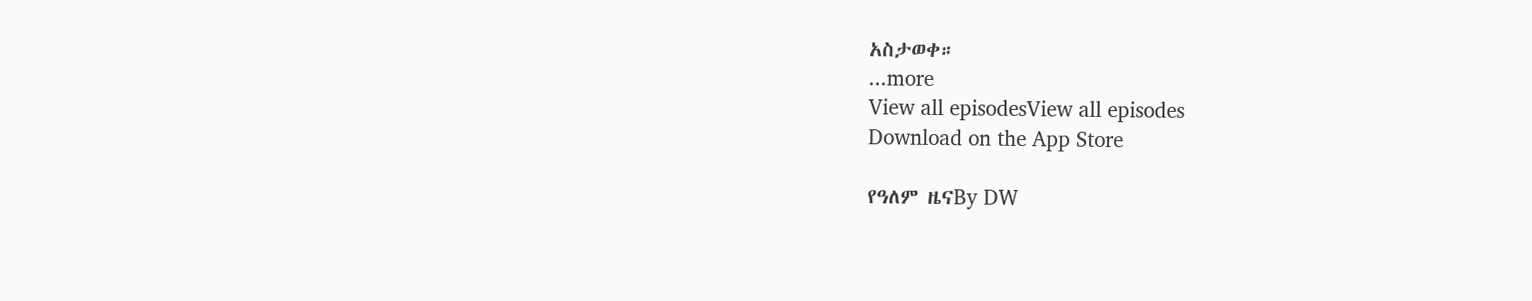አስታወቀ።
...more
View all episodesView all episodes
Download on the App Store

የዓለም ዜናBy DW